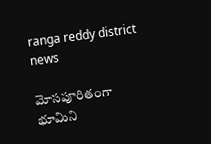ranga reddy district news

మోసపూరితంగా భూమిని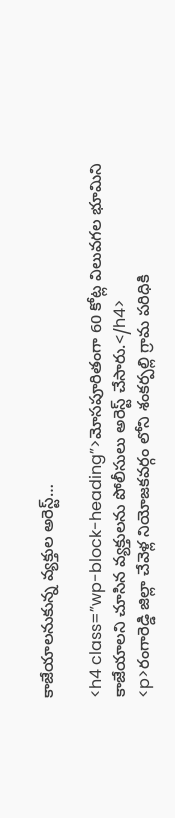కాజేయాలనుకున్న వ్యక్తుల అరెస్ట్…

<h4 class=”wp-block-heading”>మోసపూరితంగా 60 కోట్ల విలువగల భూమిని కాజేయాలని చూసిన వ్యక్తులను పోలీసులు అరెస్ట్ చేసారు.</h4>
<p>రంగారెడ్డి జిల్లా చేవెళ్ల నియోజకవర్గం లోని శంకర్పల్లి గ్రామ పరిధికి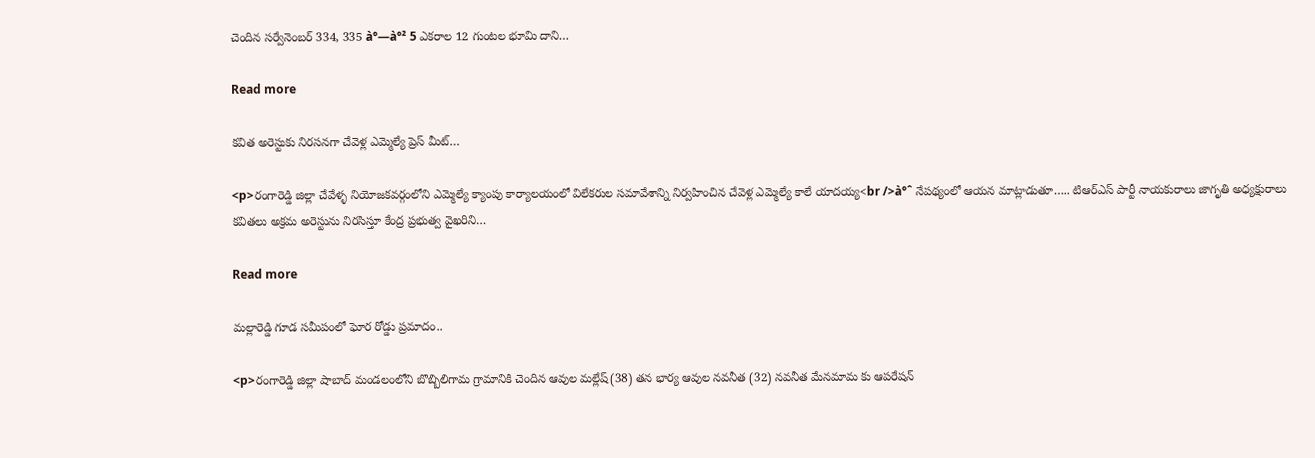చెందిన సర్వేనెంబర్ 334, 335 à°—à°² 5 ఎకరాల 12 గుంటల భూమి దాని…

Read more

కవిత అరెస్టుకు నిరసనగా చేవెళ్ల ఎమ్మెల్యే ప్రెస్ మీట్…

<p>రంగారెడ్డి జిల్లా చేవేళ్ళ నియోజకవర్గంలోని ఎమ్మెల్యే క్యాంపు కార్యాలయంలో విలేకరుల సమావేశాన్ని నిర్వహించిన చేవెళ్ల ఎమ్మెల్యే కాలే యాదయ్య<br />à°ˆ నేపథ్యంలో ఆయన మాట్లాడుతూ….. టిఆర్ఎస్ పార్టీ నాయకురాలు జాగృతి అధ్యక్షురాలు కవితలు అక్రమ అరెస్టును నిరసిస్తూ కేంద్ర ప్రభుత్వ వైఖరిని…

Read more

మల్లారెడ్డి గూడ సమీపంలో ఘోర రోడ్డు ప్రమాదం..

<p>రంగారెడ్డి జిల్లా షాబాద్ మండలంలోని బొబ్బిలిగామ గ్రామానికి చెందిన ఆవుల మల్లేష్(38) తన భార్య ఆవుల నవనీత (32) నవనీత మేనమామ కు ఆపరేషన్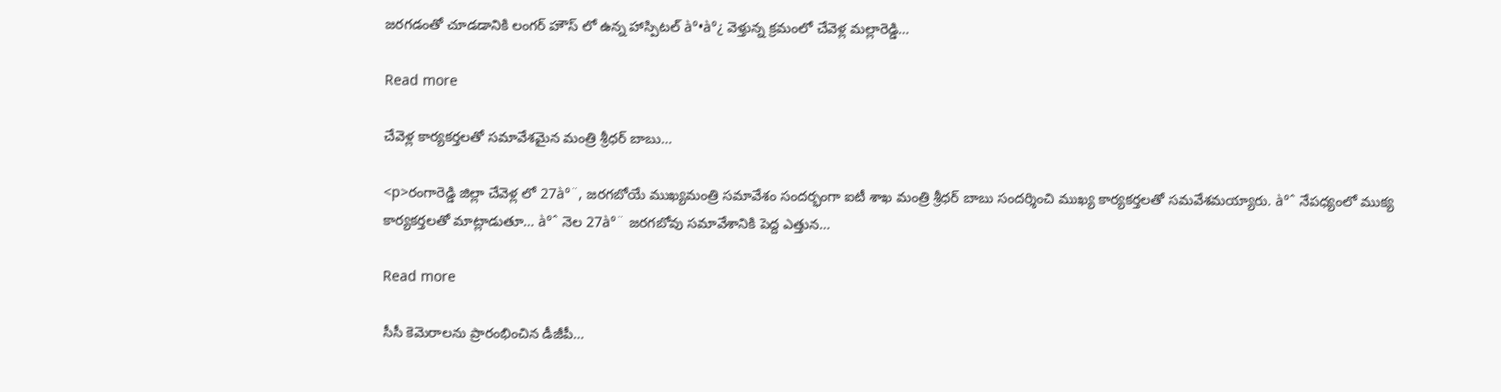జరగడంతో చూడడానికి లంగర్ హౌస్ లో ఉన్న హాస్పిటల్ à°•à°¿ వెళ్తున్న క్రమంలో చేవెళ్ల మల్లారెడ్డి…

Read more

చేవెళ్ల కార్యకర్తలతో సమావేశమైన మంత్రి శ్రీధర్ బాబు…

<p>రంగారెడ్డి జిల్లా చేవెళ్ల లో 27à°¨, జరగబోయే ముఖ్యమంత్రి సమావేశం సందర్భంగా ఐటీ శాఖ మంత్రి శ్రీధర్ బాబు సందర్శించి ముఖ్య కార్యకర్తలతో సమవేశమయ్యారు. à°ˆ నేపధ్యంలో ముక్య కార్యకర్తలతో మాట్లాడుతూ… à°ˆ నెల 27à°¨ జరగబోవు సమావేశానికి పెద్ద ఎత్తున…

Read more

సీసీ కెమెరాలను ప్రారంభించిన డీజీపీ…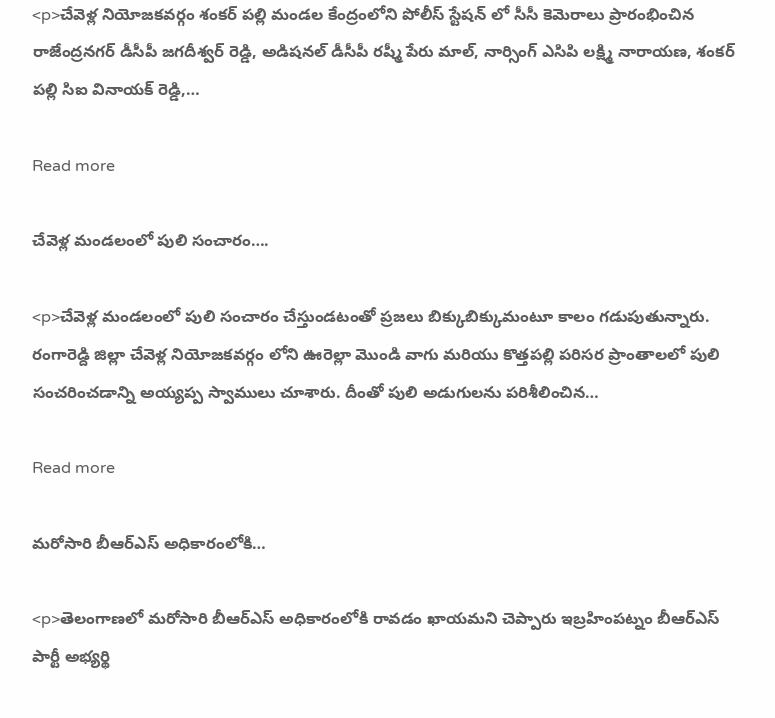<p>చేవెళ్ల నియోజకవర్గం శంకర్ పల్లి మండల కేంద్రంలోని పోలీస్ స్టేషన్ లో సీసీ కెమెరాలు ప్రారంభించిన రాజేంద్రనగర్ డీసీపీ జగదీశ్వర్ రెడ్డి, అడిషనల్ డీసీపీ రష్మీ పేరు మాల్, నార్సింగ్ ఎసిపి లక్ష్మి నారాయణ, శంకర్ పల్లి సిఐ వినాయక్ రెడ్డి,…

Read more

చేవెళ్ల మండలంలో పులి సంచారం….

<p>చేవెళ్ల మండలంలో పులి సంచారం చేస్తుండటంతో ప్రజలు బిక్కుబిక్కుమంటూ కాలం గడుపుతున్నారు. రంగారెడ్ది జిల్లా చేవెళ్ల నియోజకవర్గం లోని ఊరెల్లా మొండి వాగు మరియు కొత్తపల్లి పరిసర ప్రాంతాలలో పులి సంచరించడాన్ని అయ్యప్ప స్వాములు చూశారు. దీంతో పులి అడుగులను పరిశీలించిన…

Read more

మరోసారి బీఆర్ఎస్ అధికారంలోకి…

<p>తెలంగాణలో మరోసారి బీఆర్ఎస్ అధికారంలోకి రావడం ఖాయమని చెప్పారు ఇబ్రహింపట్నం బీఆర్ఎస్ పార్టీ అభ్యర్థి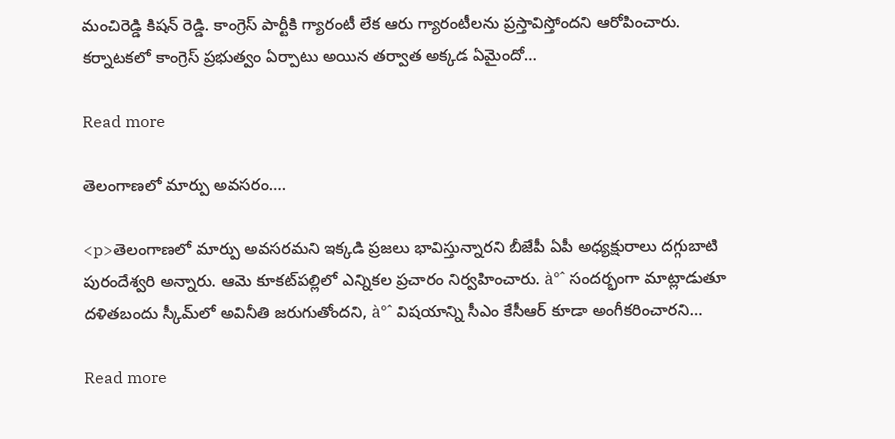మంచిరెడ్డి కిషన్ రెడ్డి. కాంగ్రెస్ పార్టీకి గ్యారంటీ లేక ఆరు గ్యారంటీలను ప్రస్తావిస్తోందని ఆరోపించారు. కర్నాటకలో కాంగ్రెస్ ప్రభుత్వం ఏర్పాటు అయిన తర్వాత అక్కడ ఏమైందో…

Read more

తెలంగాణలో మార్పు అవసరం….

<p>తెలంగాణలో మార్పు అవసరమని ఇక్కడి ప్రజలు భావిస్తున్నారని బీజేపీ ఏపీ అధ్యక్షురాలు దగ్గుబాటి పురందేశ్వరి అన్నారు. ఆమె కూకట్‌పల్లిలో ఎన్నికల ప్రచారం నిర్వహించారు. à°ˆ సందర్భంగా మాట్లాడుతూ దళితబందు స్కీమ్‌లో అవినీతి జరుగుతోందని, à°ˆ విషయాన్ని సీఎం కేసీఆర్ కూడా అంగీకరించారని…

Read more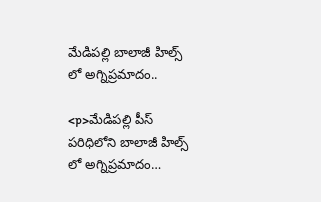మేడిపల్లి బాలాజీ హిల్స్ లో అగ్నిప్రమాదం..

<p>మేడిపల్లి పీస్ పరిధిలోని బాలాజీ హిల్స్ లో అగ్నిప్రమాదం…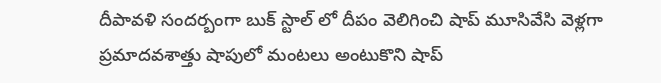దీపావళి సందర్బంగా బుక్ స్టాల్ లో దీపం వెలిగించి షాప్ మూసివేసి వెళ్లగా ప్రమాదవశాత్తు షాపులో మంటలు అంటుకొని షాప్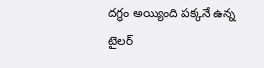దగ్ధం అయ్యింది పక్కనే ఉన్న టైలర్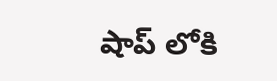షాప్ లోకి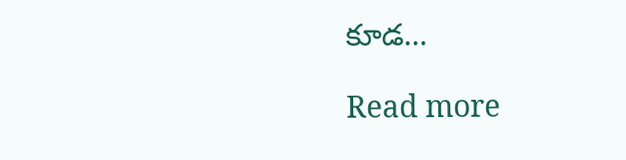కూడ…

Read more